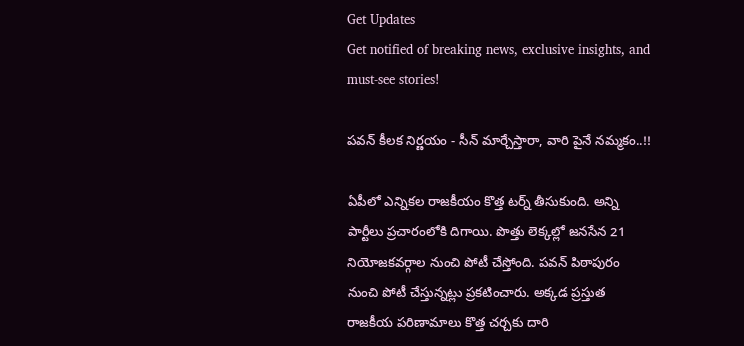Get Updates
Get notified of breaking news, exclusive insights, and must-see stories!

పవన్ కీలక నిర్ణయం - సీన్ మార్చేస్తారా, వారి పైనే నమ్మకం..!!

ఏపీలో ఎన్నికల రాజకీయం కొత్త టర్న్ తీసుకుంది. అన్ని పార్టీలు ప్రచారంలోకి దిగాయి. పొత్తు లెక్కల్లో జనసేన 21 నియోజకవర్గాల నుంచి పోటీ చేస్తోంది. పవన్ పిఠాపురం నుంచి పోటీ చేస్తున్నట్లు ప్రకటించారు. అక్కడ ప్రస్తుత రాజకీయ పరిణామాలు కొత్త చర్చకు దారి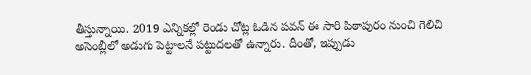తీస్తున్నాయి. 2019 ఎన్నికల్లో రెండు చోట్ల ఓడిన పవన్ ఈ సారి పిఠాపురం నుంచి గెలిచి అసెంబ్లీలో అడుగు పెట్టాలనే పట్టుదలతో ఉన్నారు. దీంతో, ఇప్పుడు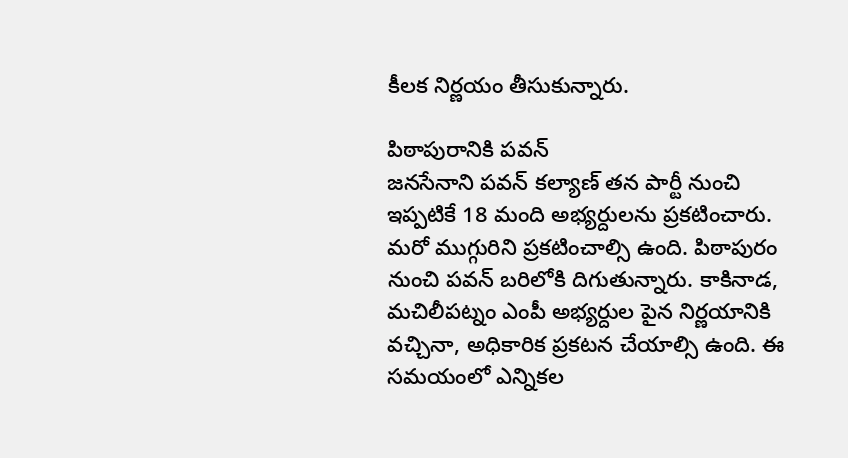కీలక నిర్ణయం తీసుకున్నారు.

పిఠాపురానికి పవన్
జనసేనాని పవన్ కల్యాణ్ తన పార్టీ నుంచి ఇప్పటికే 18 మంది అభ్యర్దులను ప్రకటించారు. మరో ముగ్గురిని ప్రకటించాల్సి ఉంది. పిఠాపురం నుంచి పవన్ బరిలోకి దిగుతున్నారు. కాకినాడ, మచిలీపట్నం ఎంపీ అభ్యర్దుల పైన నిర్ణయానికి వచ్చినా, అధికారిక ప్రకటన చేయాల్సి ఉంది. ఈ సమయంలో ఎన్నికల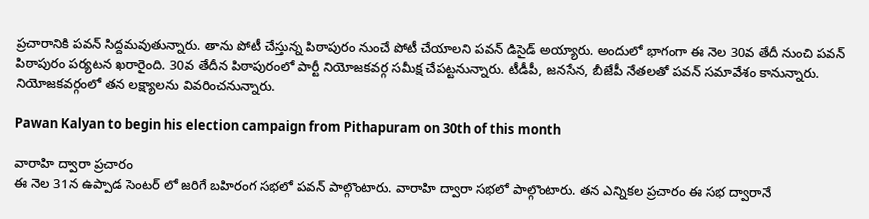ప్రచారానికి పవన్ సిద్దమవుతున్నారు. తాను పోటీ చేస్తున్న పిఠాపురం నుంచే పోటీ చేయాలని పవన్ డిసైడ్ అయ్యారు. అందులో భాగంగా ఈ నెల 30వ తేదీ నుంచి పవన్ పిఠాపురం పర్యటన ఖరారైంది. 30వ తేదీన పిఠాపురంలో పార్టీ నియోజకవర్గ సమీక్ష చేపట్టనున్నారు. టీడీపీ, జనసేన, బీజేపీ నేతలతో పవన్ సమావేశం కానున్నారు. నియోజకవర్గంలో తన లక్ష్యాలను వివరించనున్నారు.

Pawan Kalyan to begin his election campaign from Pithapuram on 30th of this month

వారాహి ద్వారా ప్రచారం
ఈ నెల 31న ఉప్పాడ సెంటర్ లో జరిగే బహిరంగ సభలో పవన్ పాల్గొంటారు. వారాహి ద్వారా సభలో పాల్గొంటారు. తన ఎన్నికల ప్రచారం ఈ సభ ద్వారానే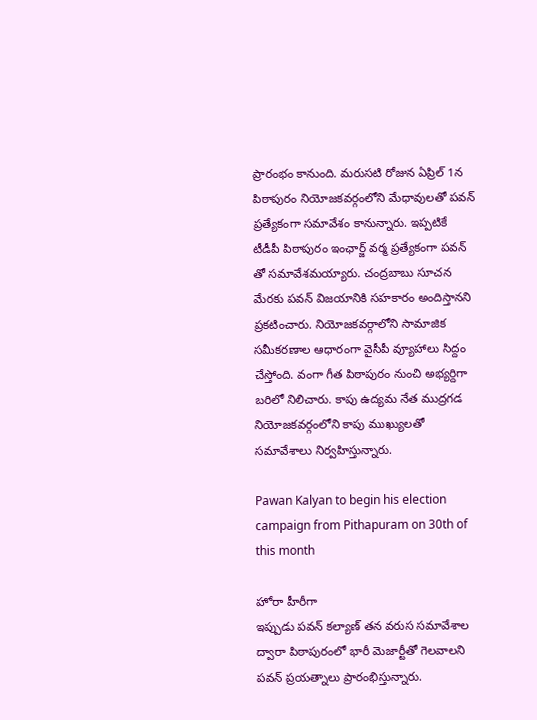ప్రారంభం కానుంది. మరుసటి రోజున ఏప్రిల్ 1న పిఠాపురం నియోజకవర్గంలోని మేధావులతో పవన్ ప్రత్యేకంగా సమావేశం కానున్నారు. ఇప్పటికే టీడీపీ పిఠాపురం ఇంఛార్జ్ వర్మ ప్రత్యేకంగా పవన్ తో సమావేశమయ్యారు. చంద్రబాబు సూచన మేరకు పవన్ విజయానికి సహకారం అందిస్తానని ప్రకటించారు. నియోజకవర్గాలోని సామాజిక సమీకరణాల ఆధారంగా వైసీపీ వ్యూహాలు సిద్దం చేస్తోంది. వంగా గీత పిఠాపురం నుంచి అభ్యర్దిగా బరిలో నిలిచారు. కాపు ఉద్యమ నేత ముద్రగడ నియోజకవర్గంలోని కాపు ముఖ్యులతో సమావేశాలు నిర్వహిస్తున్నారు.

Pawan Kalyan to begin his election campaign from Pithapuram on 30th of this month

హోరా హీరీగా
ఇప్పుడు పవన్ కల్యాణ్ తన వరుస సమావేశాల ద్వారా పిఠాపురంలో భారీ మెజార్టీతో గెలవాలని పవన్ ప్రయత్నాలు ప్రారంభిస్తున్నారు.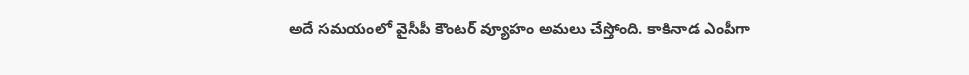అదే సమయంలో వైసీపీ కౌంటర్ వ్యూహం అమలు చేస్తోంది. కాకినాడ ఎంపీగా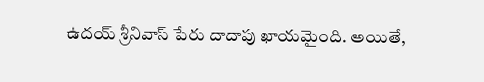ఉదయ్ శ్రీనివాస్ పేరు దాదాపు ఖాయమైంది. అయితే,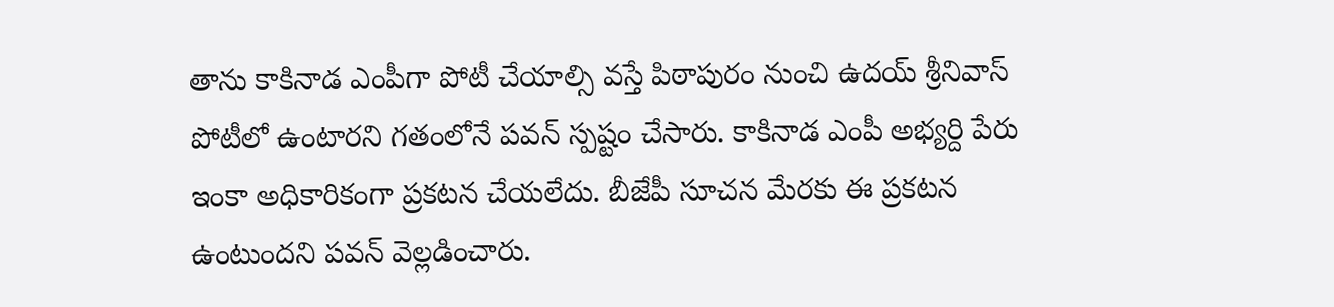తాను కాకినాడ ఎంపీగా పోటీ చేయాల్సి వస్తే పిఠాపురం నుంచి ఉదయ్ శ్రీనివాస్ పోటీలో ఉంటారని గతంలోనే పవన్ స్పష్టం చేసారు. కాకినాడ ఎంపీ అభ్యర్ది పేరు ఇంకా అధికారికంగా ప్రకటన చేయలేదు. బీజేపీ సూచన మేరకు ఈ ప్రకటన ఉంటుందని పవన్ వెల్లడించారు.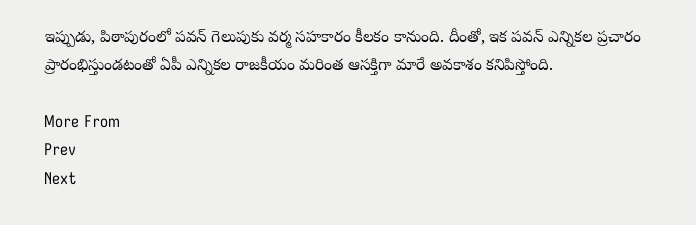ఇప్పుడు, పిఠాపురంలో పవన్ గెలుపుకు వర్మ సహకారం కీలకం కానుంది. దీంతో, ఇక పవన్ ఎన్నికల ప్రచారం ప్రారంభిస్తుండటంతో ఏపీ ఎన్నికల రాజకీయం మరింత ఆసక్తిగా మారే అవకాశం కనిపిస్తోంది.

More From
Prev
Next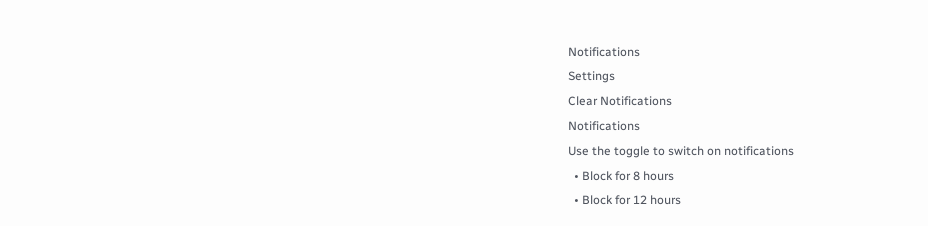Notifications
Settings
Clear Notifications
Notifications
Use the toggle to switch on notifications
  • Block for 8 hours
  • Block for 12 hours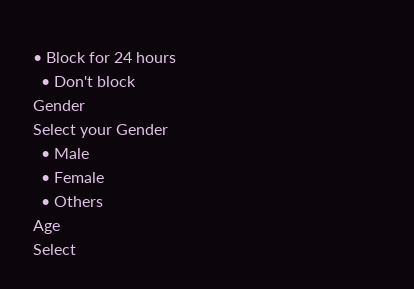• Block for 24 hours
  • Don't block
Gender
Select your Gender
  • Male
  • Female
  • Others
Age
Select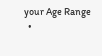your Age Range
  •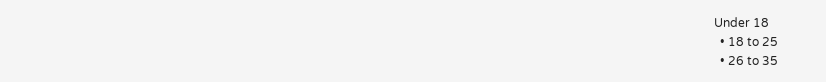Under 18
  • 18 to 25
  • 26 to 35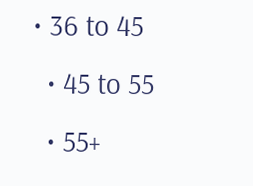• 36 to 45
  • 45 to 55
  • 55+